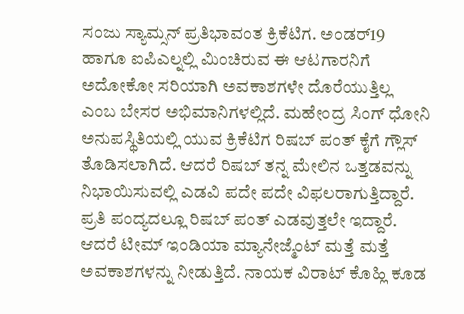ಸಂಜು ಸ್ಯಾಮ್ಸನ್ ಪ್ರತಿಭಾವಂತ ಕ್ರಿಕೆಟಿಗ. ಅಂಡರ್19 ಹಾಗೂ ಐಪಿಎಲ್ನಲ್ಲಿ ಮಿಂಚಿರುವ ಈ ಆಟಗಾರನಿಗೆ ಅದೋಕೋ ಸರಿಯಾಗಿ ಅವಕಾಶಗಳೇ ದೊರೆಯುತ್ತಿಲ್ಲ ಎಂಬ ಬೇಸರ ಅಭಿಮಾನಿಗಳಲ್ಲಿದೆ. ಮಹೇಂದ್ರ ಸಿಂಗ್ ಧೋನಿ ಅನುಪಸ್ಥಿತಿಯಲ್ಲಿ ಯುವ ಕ್ರಿಕೆಟಿಗ ರಿಷಬ್ ಪಂತ್ ಕೈಗೆ ಗ್ಲೌಸ್ ತೊಡಿಸಲಾಗಿದೆ. ಆದರೆ ರಿಷಬ್ ತನ್ನ ಮೇಲಿನ ಒತ್ತಡವನ್ನು ನಿಭಾಯಿಸುವಲ್ಲಿ ಎಡವಿ ಪದೇ ಪದೇ ವಿಫಲರಾಗುತ್ತಿದ್ದಾರೆ.
ಪ್ರತಿ ಪಂದ್ಯದಲ್ಲೂ ರಿಷಬ್ ಪಂತ್ ಎಡವುತ್ತಲೇ ಇದ್ದಾರೆ. ಆದರೆ ಟೀಮ್ ಇಂಡಿಯಾ ಮ್ಯಾನೇಜ್ಮೆಂಟ್ ಮತ್ತೆ ಮತ್ತೆ ಅವಕಾಶಗಳನ್ನು ನೀಡುತ್ತಿದೆ. ನಾಯಕ ವಿರಾಟ್ ಕೊಹ್ಲಿ ಕೂಡ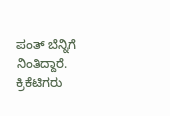ಪಂತ್ ಬೆನ್ನಿಗೆ ನಿಂತಿದ್ದಾರೆ. ಕ್ರಿಕೆಟಿಗರು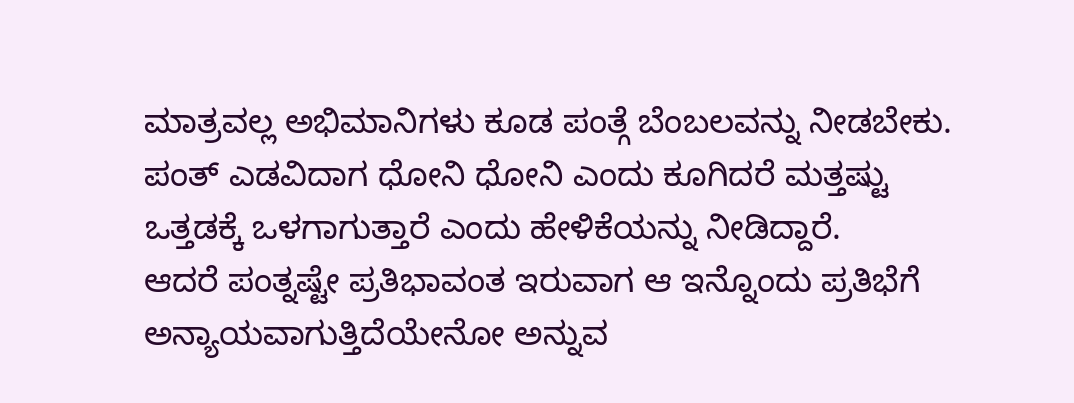ಮಾತ್ರವಲ್ಲ ಅಭಿಮಾನಿಗಳು ಕೂಡ ಪಂತ್ಗೆ ಬೆಂಬಲವನ್ನು ನೀಡಬೇಕು. ಪಂತ್ ಎಡವಿದಾಗ ಧೋನಿ ಧೋನಿ ಎಂದು ಕೂಗಿದರೆ ಮತ್ತಷ್ಟು ಒತ್ತಡಕ್ಕೆ ಒಳಗಾಗುತ್ತಾರೆ ಎಂದು ಹೇಳಿಕೆಯನ್ನು ನೀಡಿದ್ದಾರೆ.
ಆದರೆ ಪಂತ್ನಷ್ಟೇ ಪ್ರತಿಭಾವಂತ ಇರುವಾಗ ಆ ಇನ್ನೊಂದು ಪ್ರತಿಭೆಗೆ ಅನ್ಯಾಯವಾಗುತ್ತಿದೆಯೇನೋ ಅನ್ನುವ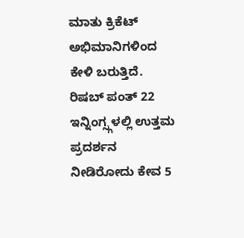ಮಾತು ಕ್ರಿಕೆಟ್ ಅಭಿಮಾನಿಗಳಿಂದ ಕೇಳಿ ಬರುತ್ತಿದೆ.
ರಿಷಬ್ ಪಂತ್ 22 ಇನ್ನಿಂಗ್ಸ್ಗಳಲ್ಲಿ ಉತ್ತಮ ಪ್ರದರ್ಶನ ನೀಡಿರೋದು ಕೇವ 5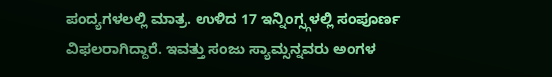ಪಂದ್ಯಗಳಲಲ್ಲಿ ಮಾತ್ರ. ಉಳಿದ 17 ಇನ್ನಿಂಗ್ಸ್ಗಳಲ್ಲಿ ಸಂಪೂರ್ಣ ವಿಫಲರಾಗಿದ್ದಾರೆ. ಇವತ್ತು ಸಂಜು ಸ್ಯಾಮ್ಸನ್ನವರು ಅಂಗಳ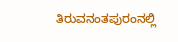ತಿರುವನಂತಪುರಂನಲ್ಲಿ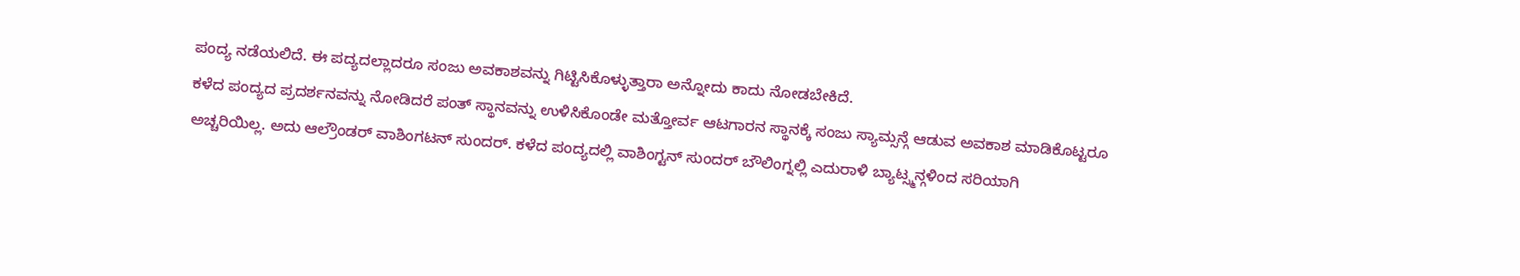ಪಂದ್ಯ ನಡೆಯಲಿದೆ. ಈ ಪದ್ಯದಲ್ಲಾದರೂ ಸಂಜು ಅವಕಾಶವನ್ನು ಗಿಟ್ಟಿಸಿಕೊಳ್ಳುತ್ತಾರಾ ಅನ್ನೋದು ಕಾದು ನೋಡಬೇಕಿದೆ.
ಕಳೆದ ಪಂದ್ಯದ ಪ್ರದರ್ಶನವನ್ನು ನೋಡಿದರೆ ಪಂತ್ ಸ್ಥಾನವನ್ನು ಉಳಿಸಿಕೊಂಡೇ ಮತ್ತೋರ್ವ ಆಟಗಾರನ ಸ್ಥಾನಕ್ಕೆ ಸಂಜು ಸ್ಯಾಮ್ಸನ್ಗೆ ಆಡುವ ಅವಕಾಶ ಮಾಡಿಕೊಟ್ಟರೂ ಅಚ್ಚರಿಯಿಲ್ಲ. ಅದು ಆಲ್ರೌಂಡರ್ ವಾಶಿಂಗಟನ್ ಸುಂದರ್. ಕಳೆದ ಪಂದ್ಯದಲ್ಲಿ ವಾಶಿಂಗ್ಟನ್ ಸುಂದರ್ ಬೌಲಿಂಗ್ನಲ್ಲಿ ಎದುರಾಳಿ ಬ್ಯಾಟ್ಸ್ಮನ್ಗಳಿಂದ ಸರಿಯಾಗಿ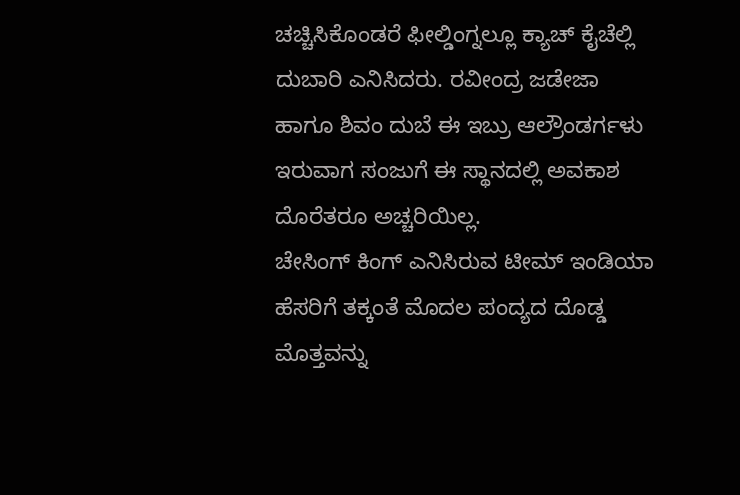ಚಚ್ಚಿಸಿಕೊಂಡರೆ ಫೀಲ್ಡಿಂಗ್ನಲ್ಲೂ ಕ್ಯಾಚ್ ಕೈಚೆಲ್ಲಿ ದುಬಾರಿ ಎನಿಸಿದರು. ರವೀಂದ್ರ ಜಡೇಜಾ ಹಾಗೂ ಶಿವಂ ದುಬೆ ಈ ಇಬ್ರು ಆಲ್ರೌಂಡರ್ಗಳು ಇರುವಾಗ ಸಂಜುಗೆ ಈ ಸ್ಥಾನದಲ್ಲಿ ಅವಕಾಶ ದೊರೆತರೂ ಅಚ್ಚರಿಯಿಲ್ಲ.
ಚೇಸಿಂಗ್ ಕಿಂಗ್ ಎನಿಸಿರುವ ಟೀಮ್ ಇಂಡಿಯಾ ಹೆಸರಿಗೆ ತಕ್ಕಂತೆ ಮೊದಲ ಪಂದ್ಯದ ದೊಡ್ಡ ಮೊತ್ತವನ್ನು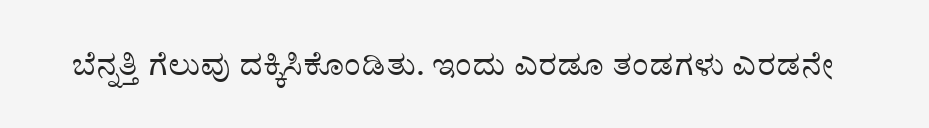ಬೆನ್ನತ್ತಿ ಗೆಲುವು ದಕ್ಕಿಸಿಕೊಂಡಿತು. ಇಂದು ಎರಡೂ ತಂಡಗಳು ಎರಡನೇ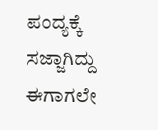ಪಂದ್ಯಕ್ಕೆ ಸಜ್ಜಾಗಿದ್ದು ಈಗಾಗಲೇ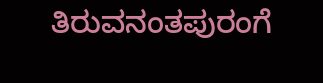ತಿರುವನಂತಪುರಂಗೆ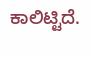ಕಾಲಿಟ್ಟಿದೆ.